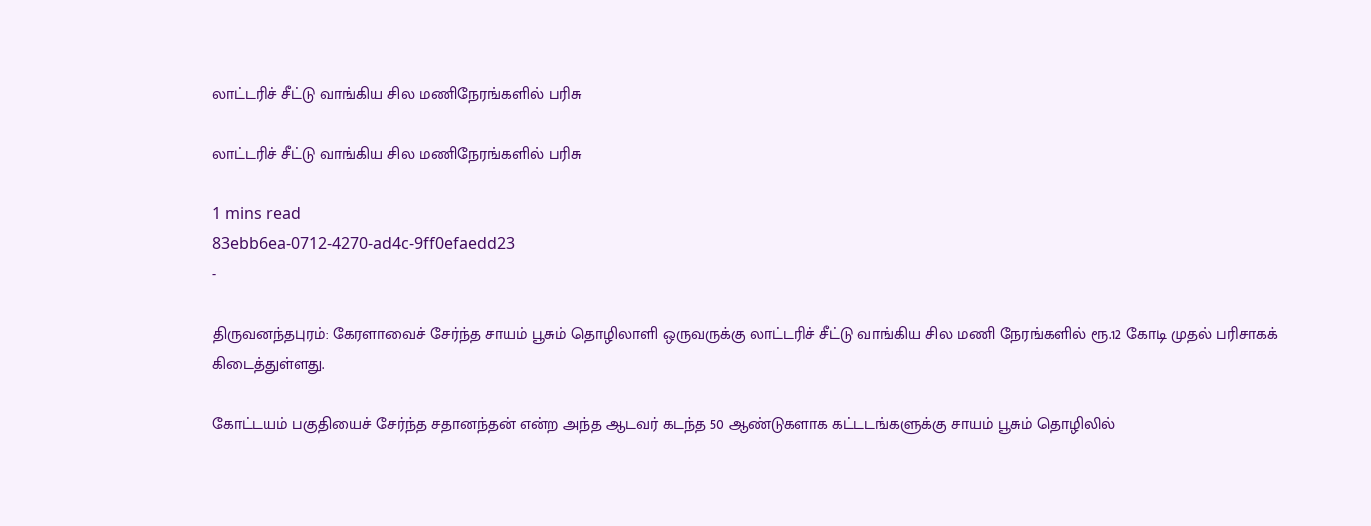லாட்டரிச் சீட்டு வாங்கிய சில மணிநேரங்களில் பரிசு

லாட்டரிச் சீட்டு வாங்கிய சில மணிநேரங்களில் பரிசு

1 mins read
83ebb6ea-0712-4270-ad4c-9ff0efaedd23
-

திருவனந்தபுரம்: கேரளாவைச் சேர்ந்த சாயம் பூசும் தொழிலாளி ஒருவருக்கு லாட்டரிச் சீட்டு வாங்கிய சில மணி நேரங்களில் ரூ.12 கோடி முதல் பரிசாகக் கிடைத்துள்ளது.

கோட்டயம் பகுதியைச் சேர்ந்த சதானந்தன் என்ற அந்த ஆடவர் கடந்த 50 ஆண்டுகளாக கட்டடங்களுக்கு சாயம் பூசும் தொழிலில்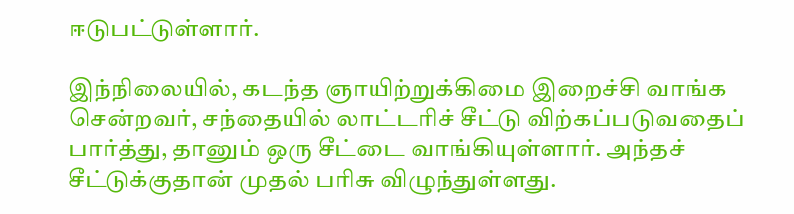ஈடுபட்டுள்ளார்.

இந்நிலையில், கடந்த ஞாயிற்றுக்கிமை இறைச்சி வாங்க சென்றவர், சந்தையில் லாட்டரிச் சீட்டு விற்கப்படுவதைப் பார்த்து, தானும் ஒரு சீட்டை வாங்கியுள்ளார். அந்தச் சீட்டுக்குதான் முதல் பரிசு விழுந்துள்ளது.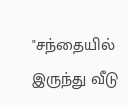"சந்தையில் இருந்து வீடு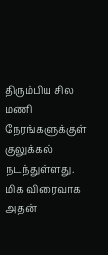திரும்பிய சில மணி நேரங்களுக்குள் குலுக்கல் நடந்துள்ளது. மிக விரைவாக அதன்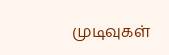முடிவுகள்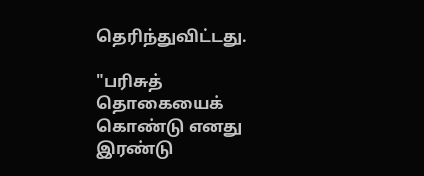தெரிந்துவிட்டது.

"பரிசுத் தொகையைக் கொண்டு எனது இரண்டு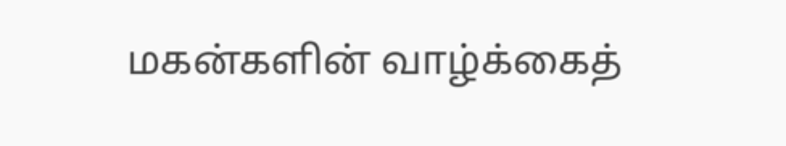மகன்களின் வாழ்க்கைத்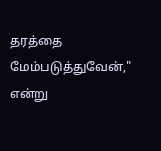தரத்தை மேம்படுத்துவேன்," என்று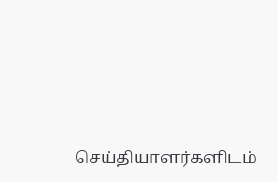செய்தியாளர்களிடம்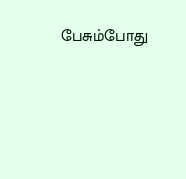பேசும்போது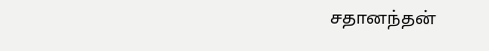சதானந்தன்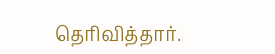தெரிவித்தார்.